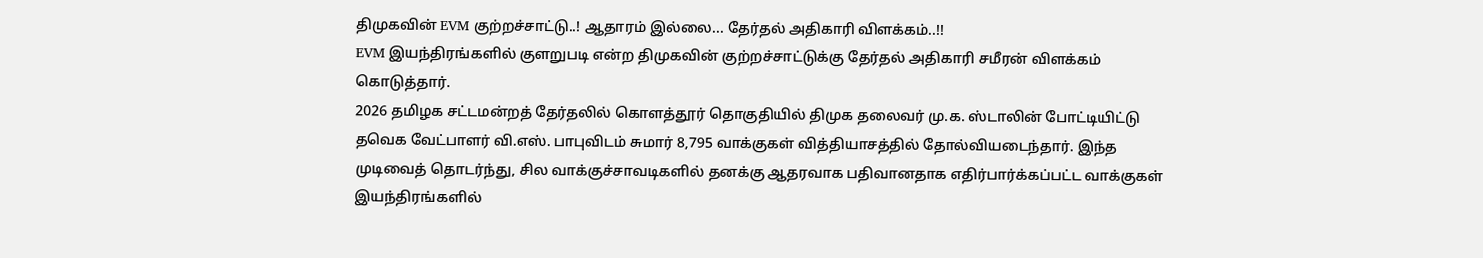திமுகவின் EVM குற்றச்சாட்டு..! ஆதாரம் இல்லை... தேர்தல் அதிகாரி விளக்கம்..!!
EVM இயந்திரங்களில் குளறுபடி என்ற திமுகவின் குற்றச்சாட்டுக்கு தேர்தல் அதிகாரி சமீரன் விளக்கம் கொடுத்தார்.
2026 தமிழக சட்டமன்றத் தேர்தலில் கொளத்தூர் தொகுதியில் திமுக தலைவர் மு.க. ஸ்டாலின் போட்டியிட்டு தவெக வேட்பாளர் வி.எஸ். பாபுவிடம் சுமார் 8,795 வாக்குகள் வித்தியாசத்தில் தோல்வியடைந்தார். இந்த முடிவைத் தொடர்ந்து, சில வாக்குச்சாவடிகளில் தனக்கு ஆதரவாக பதிவானதாக எதிர்பார்க்கப்பட்ட வாக்குகள் இயந்திரங்களில்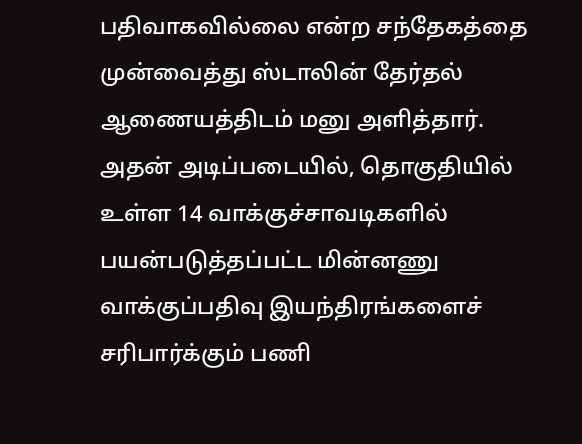பதிவாகவில்லை என்ற சந்தேகத்தை முன்வைத்து ஸ்டாலின் தேர்தல் ஆணையத்திடம் மனு அளித்தார்.
அதன் அடிப்படையில், தொகுதியில் உள்ள 14 வாக்குச்சாவடிகளில் பயன்படுத்தப்பட்ட மின்னணு வாக்குப்பதிவு இயந்திரங்களைச் சரிபார்க்கும் பணி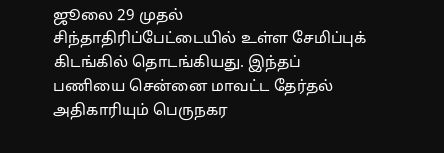ஜூலை 29 முதல் சிந்தாதிரிப்பேட்டையில் உள்ள சேமிப்புக் கிடங்கில் தொடங்கியது. இந்தப் பணியை சென்னை மாவட்ட தேர்தல் அதிகாரியும் பெருநகர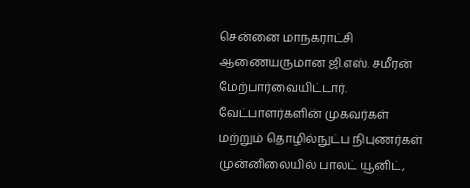சென்னை மாநகராட்சி ஆணையருமான ஜி.எஸ். சமீரன் மேற்பார்வையிட்டார். வேட்பாளர்களின் முகவர்கள் மற்றும் தொழில்நுட்ப நிபுணர்கள் முன்னிலையில் பாலட் யூனிட்,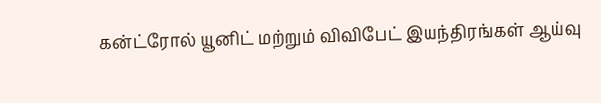கன்ட்ரோல் யூனிட் மற்றும் விவிபேட் இயந்திரங்கள் ஆய்வு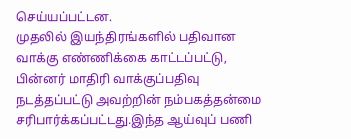செய்யப்பட்டன.
முதலில் இயந்திரங்களில் பதிவான வாக்கு எண்ணிக்கை காட்டப்பட்டு, பின்னர் மாதிரி வாக்குப்பதிவு நடத்தப்பட்டு அவற்றின் நம்பகத்தன்மை சரிபார்க்கப்பட்டது.இந்த ஆய்வுப் பணி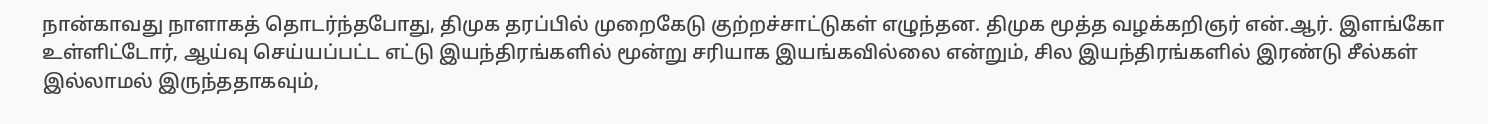நான்காவது நாளாகத் தொடர்ந்தபோது, திமுக தரப்பில் முறைகேடு குற்றச்சாட்டுகள் எழுந்தன. திமுக மூத்த வழக்கறிஞர் என்.ஆர். இளங்கோ உள்ளிட்டோர், ஆய்வு செய்யப்பட்ட எட்டு இயந்திரங்களில் மூன்று சரியாக இயங்கவில்லை என்றும், சில இயந்திரங்களில் இரண்டு சீல்கள் இல்லாமல் இருந்ததாகவும்,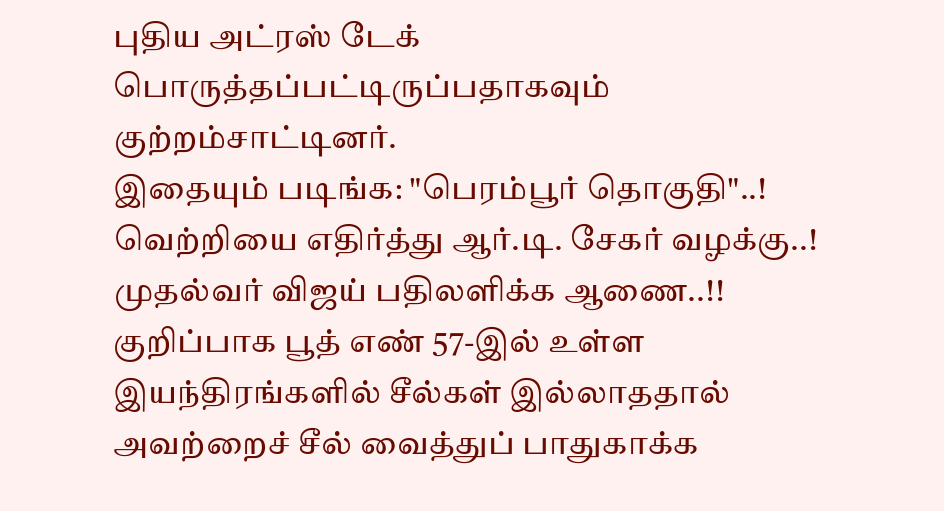புதிய அட்ரஸ் டேக் பொருத்தப்பட்டிருப்பதாகவும் குற்றம்சாட்டினர்.
இதையும் படிங்க: "பெரம்பூர் தொகுதி"..! வெற்றியை எதிர்த்து ஆர்.டி. சேகர் வழக்கு..! முதல்வர் விஜய் பதிலளிக்க ஆணை..!!
குறிப்பாக பூத் எண் 57-இல் உள்ள இயந்திரங்களில் சீல்கள் இல்லாததால் அவற்றைச் சீல் வைத்துப் பாதுகாக்க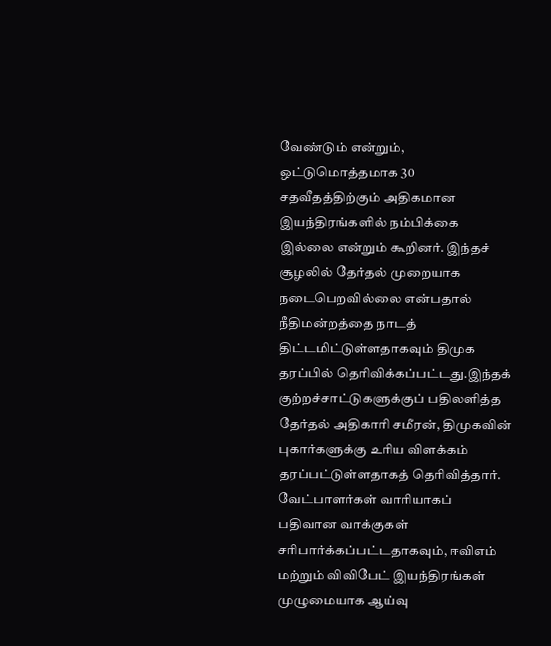வேண்டும் என்றும், ஒட்டுமொத்தமாக 30 சதவீதத்திற்கும் அதிகமான இயந்திரங்களில் நம்பிக்கை இல்லை என்றும் கூறினர். இந்தச் சூழலில் தேர்தல் முறையாக நடைபெறவில்லை என்பதால் நீதிமன்றத்தை நாடத் திட்டமிட்டுள்ளதாகவும் திமுக தரப்பில் தெரிவிக்கப்பட்டது.இந்தக் குற்றச்சாட்டுகளுக்குப் பதிலளித்த தேர்தல் அதிகாரி சமீரன், திமுகவின் புகார்களுக்கு உரிய விளக்கம் தரப்பட்டுள்ளதாகத் தெரிவித்தார்.
வேட்பாளர்கள் வாரியாகப் பதிவான வாக்குகள் சரிபார்க்கப்பட்டதாகவும், ஈவிஎம் மற்றும் விவிபேட் இயந்திரங்கள் முழுமையாக ஆய்வு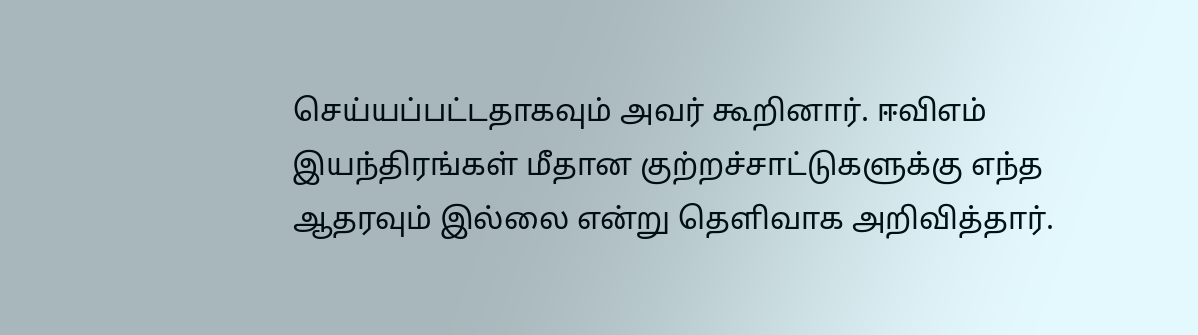செய்யப்பட்டதாகவும் அவர் கூறினார். ஈவிஎம் இயந்திரங்கள் மீதான குற்றச்சாட்டுகளுக்கு எந்த ஆதரவும் இல்லை என்று தெளிவாக அறிவித்தார்.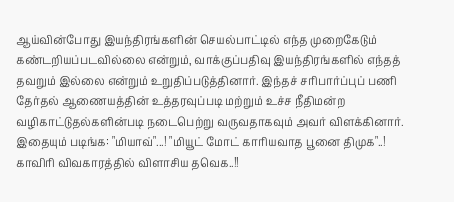ஆய்வின்போது இயந்திரங்களின் செயல்பாட்டில் எந்த முறைகேடும் கண்டறியப்படவில்லை என்றும், வாக்குப்பதிவு இயந்திரங்களில் எந்தத் தவறும் இல்லை என்றும் உறுதிப்படுத்தினார். இந்தச் சரிபார்ப்புப் பணி தேர்தல் ஆணையத்தின் உத்தரவுப்படி மற்றும் உச்ச நீதிமன்ற வழிகாட்டுதல்களின்படி நடைபெற்று வருவதாகவும் அவர் விளக்கினார்.
இதையும் படிங்க: "மியாவ்"...! "மியூட் மோட் காரியவாத பூனை திமுக"..! காவிரி விவகாரத்தில் விளாசிய தவெக..!!